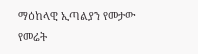ማዕከላዊ ኢጣልያን የመታው የመሬት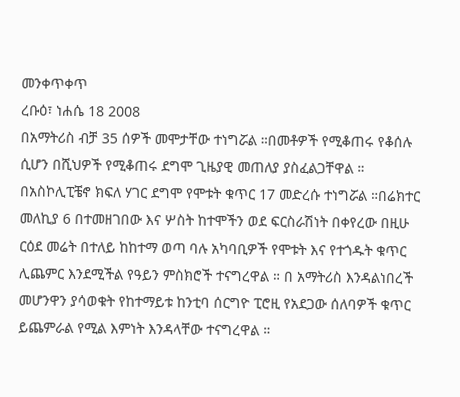መንቀጥቀጥ
ረቡዕ፣ ነሐሴ 18 2008
በአማትሪስ ብቻ 35 ሰዎች መሞታቸው ተነግሯል ።በመቶዎች የሚቆጠሩ የቆሰሉ ሲሆን በሺህዎች የሚቆጠሩ ደግሞ ጊዜያዊ መጠለያ ያስፈልጋቸዋል ። በአስኮሊፒቼኖ ክፍለ ሃገር ደግሞ የሞቱት ቁጥር 17 መድረሱ ተነግሯል ።በሬክተር መለኪያ 6 በተመዘገበው እና ሦስት ከተሞችን ወደ ፍርስራሽነት በቀየረው በዚሁ ርዕደ መሬት በተለይ ከከተማ ወጣ ባሉ አካባቢዎች የሞቱት እና የተጎዱት ቁጥር ሊጨምር እንደሚችል የዓይን ምስክሮች ተናግረዋል ። በ አማትሪስ እንዳልነበረች መሆንዋን ያሳወቁት የከተማይቱ ከንቲባ ሰርግዮ ፒሮዚ የአደጋው ሰለባዎች ቁጥር ይጨምራል የሚል እምነት እንዳላቸው ተናግረዋል ።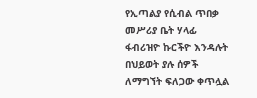የኢጣልያ የሲብል ጥበቃ መሥሪያ ቤት ሃላፊ ፋብሪዝዮ ኩርችዮ እንዳሉት በህይወት ያሉ ሰዎች ለማግኘት ፍለጋው ቀጥሏል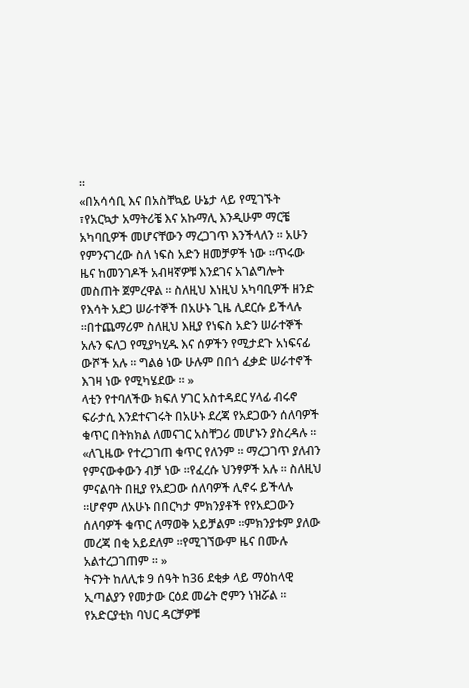።
«በአሳሳቢ እና በአስቸኳይ ሁኔታ ላይ የሚገኙት ፣የአርኳታ አማትሪቼ እና አኩማሊ እንዲሁም ማርቼ አካባቢዎች መሆናቸውን ማረጋገጥ እንችላለን ። አሁን የምንናገረው ስለ ነፍስ አድን ዘመቻዎች ነው ።ጥሩው ዜና ከመንገዶች አብዛኛዎቹ እንደገና አገልግሎት መስጠት ጀምረዋል ። ስለዚህ እነዚህ አካባቢዎች ዘንድ የእሳት አደጋ ሠራተኞች በአሁኑ ጊዜ ሊደርሱ ይችላሉ ።በተጨማሪም ስለዚህ እዚያ የነፍስ አድን ሠራተኞች አሉን ፍለጋ የሚያካሂዱ እና ሰዎችን የሚታደጉ አነፍናፊ ውሾች አሉ ። ግልፅ ነው ሁሉም በበጎ ፈቃድ ሠራተኖች እገዛ ነው የሚካሄደው ። »
ላቲን የተባለችው ክፍለ ሃገር አስተዳደር ሃላፊ ብሩኖ ፍራታሲ እንደተናገሩት በአሁኑ ደረጃ የአደጋውን ሰለባዎች ቁጥር በትክክል ለመናገር አስቸጋሪ መሆኑን ያስረዳሉ ።
«ለጊዜው የተረጋገጠ ቁጥር የለንም ። ማረጋገጥ ያለብን የምናውቀውን ብቻ ነው ።የፈረሱ ህንፃዎች አሉ ። ስለዚህ ምናልባት በዚያ የአደጋው ሰለባዎች ሊኖሩ ይችላሉ ።ሆኖም ለአሁኑ በበርካታ ምክንያቶች የየአደጋውን ሰለባዎች ቁጥር ለማወቅ አይቻልም ።ምክንያቱም ያለው መረጃ በቂ አይደለም ።የሚገኘውም ዜና በሙሉ አልተረጋገጠም ። »
ትናንት ከለሊቱ 9 ሰዓት ከ36 ደቂቃ ላይ ማዕከላዊ ኢጣልያን የመታው ርዕደ መሬት ሮምን ነዝሯል ። የአድርያቲክ ባህር ዳርቻዎቹ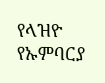የላዝዮ የኡምባርያ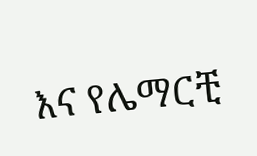እና የሌማርቺ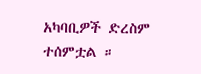አካባቢዎች ድረስም ተሰምቷል ።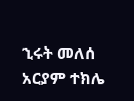ኂሩት መለሰ
አርያም ተክሌ